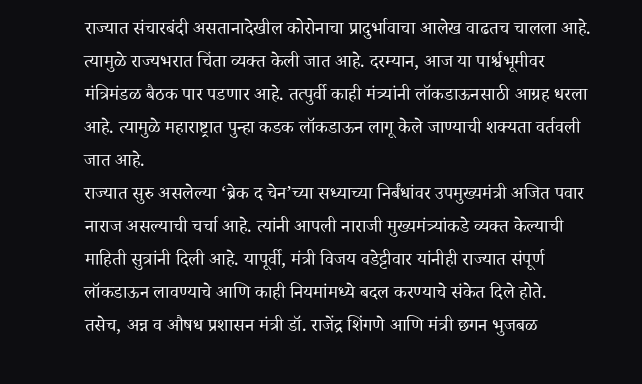राज्यात संचारबंदी असतानादेखील कोरोनाचा प्रादुर्भावाचा आलेख वाढतच चालला आहे. त्यामुळे राज्यभरात चिंता व्यक्त केली जात आहे. दरम्यान, आज या पार्श्वभूमीवर मंत्रिमंडळ बैठक पार पडणार आहे. तत्पुर्वी काही मंत्र्यांनी लॉकडाऊनसाठी आग्रह धरला आहे. त्यामुळे महाराष्ट्रात पुन्हा कडक लॉकडाऊन लागू केले जाण्याची शक्यता वर्तवली जात आहे.
राज्यात सुरु असलेल्या ‘ब्रेक द चेन’च्या सध्याच्या निर्बंधांवर उपमुख्यमंत्री अजित पवार नाराज असल्याची चर्चा आहे. त्यांनी आपली नाराजी मुख्यमंत्र्यांकडे व्यक्त केल्याची माहिती सुत्रांनी दिली आहे. यापूर्वी, मंत्री विजय वडेट्टीवार यांनीही राज्यात संपूर्ण लॉकडाऊन लावण्याचे आणि काही नियमांमध्ये बदल करण्याचे संकेत दिले होते.
तसेच, अन्न व औषध प्रशासन मंत्री डॉ. राजेंद्र शिंगणे आणि मंत्री छगन भुजबळ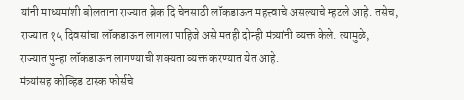यांनी माध्यमांशी बोलताना राज्यात ब्रेक दि चेनसाठी लॉकडाऊन महत्त्वाचे असल्याचे म्हटले आहे. तसेच, राज्यात १५ दिवसांचा लॉकडाऊन लागला पाहिजे असे मतही दोन्ही मंत्र्यांनी व्यक्त केले. त्यामुळे, राज्यात पुन्हा लॉकडाऊन लागण्याची शक्यता व्यक्त करण्यात येत आहे.
मंत्र्यांसह कोव्हिड टास्क फोर्सचे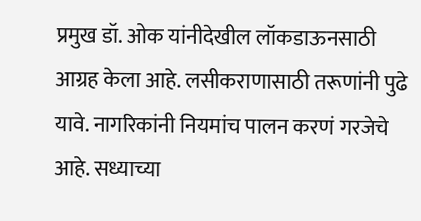प्रमुख डॉ. ओक यांनीदेखील लॉकडाऊनसाठी आग्रह केला आहे. लसीकराणासाठी तरूणांनी पुढे यावे. नागरिकांनी नियमांच पालन करणं गरजेचे आहे. सध्याच्या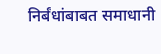निर्बंधांबाबत समाधानी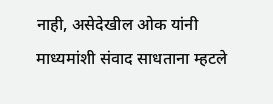नाही, असेदेखील ओक यांनी माध्यमांशी संवाद साधताना म्हटले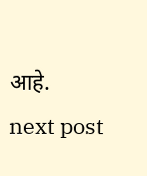आहे.
next post